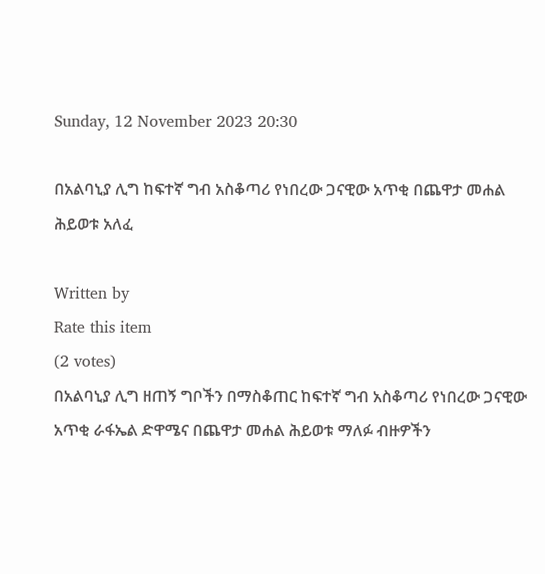Sunday, 12 November 2023 20:30

በአልባኒያ ሊግ ከፍተኛ ግብ አስቆጣሪ የነበረው ጋናዊው አጥቂ በጨዋታ መሐል ሕይወቱ አለፈ

Written by
Rate this item
(2 votes)
በአልባኒያ ሊግ ዘጠኝ ግቦችን በማስቆጠር ከፍተኛ ግብ አስቆጣሪ የነበረው ጋናዊው አጥቂ ራፋኤል ድዋሜና በጨዋታ መሐል ሕይወቱ ማለፉ ብዙዎችን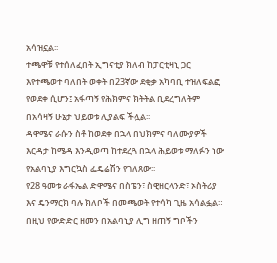አሳዝኗል፡፡
ተጫዋቹ የተሰለፈበት ኢግናቲያ ክለብ ከፓርቲዛኒ ጋር እየተጫወተ ባለበት ወቀት በ23ኛው ደቂቃ አካባቢ ተዝለፍልፎ የወደቀ ሲሆን፤ አፋጣኝ የሕክምና ክትትል ቢደረግለትም በአሳዛኝ ሁኔታ ህይወቱ ሊያልፍ ችሏል፡፡
ዳዋሜና ራሱን ስቶ ከወደቀ በኋላ በህክምና ባለሙያዎች እርዳታ ከሜዳ እንዲወጣ ከተደረጓ በኋላ ሕይወቱ ማለፉን ነው የአልባኒያ እግርኳስ ፌዴሬሽን የገለጸው፡፡
የ28 ዓመቱ ራፋኤል ድዋሜና በስፔን፣ ስዊዘርላንድ፣ ኦስትሪያ እና ዴንማርክ ባሉ ክለቦች በመጫወት የተሳካ ጊዜ አሳልፏል።
በዚህ የውድድር ዘመን በአልባኒያ ሊግ ዘጠኝ ግቦችን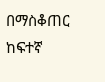በማስቆጠር ከፍተኛ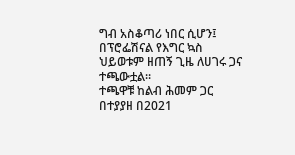ግብ አስቆጣሪ ነበር ሲሆን፤ በፕሮፌሽናል የእግር ኳስ ህይወቱም ዘጠኝ ጊዜ ለሀገሩ ጋና ተጫውቷል።
ተጫዋቹ ከልብ ሕመም ጋር በተያያዘ በ2021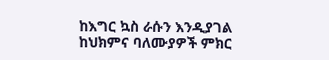ከእግር ኳስ ራሱን እንዲያገል ከህክምና ባለሙያዎች ምክር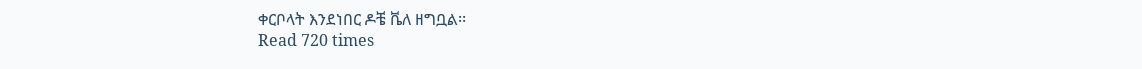ቀርቦላት እንደነበር ዶቼ ቬለ ዘግቧል፡፡
Read 720 times